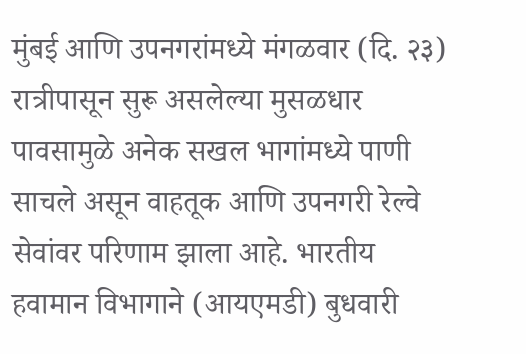मुंबई आणि उपनगरांमध्ये मंगळवार (दि. २३) रात्रीपासून सुरू असलेल्या मुसळधार पावसामुळे अनेक सखल भागांमध्ये पाणी साचले असून वाहतूक आणि उपनगरी रेल्वे सेवांवर परिणाम झाला आहे. भारतीय हवामान विभागाने (आयएमडी) बुधवारी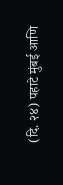(दि. २४) पहाटे मुंबई आणि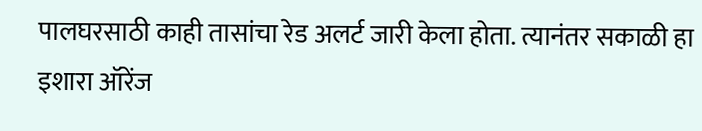पालघरसाठी काही तासांचा रेड अलर्ट जारी केला होता. त्यानंतर सकाळी हा इशारा ऑरेंज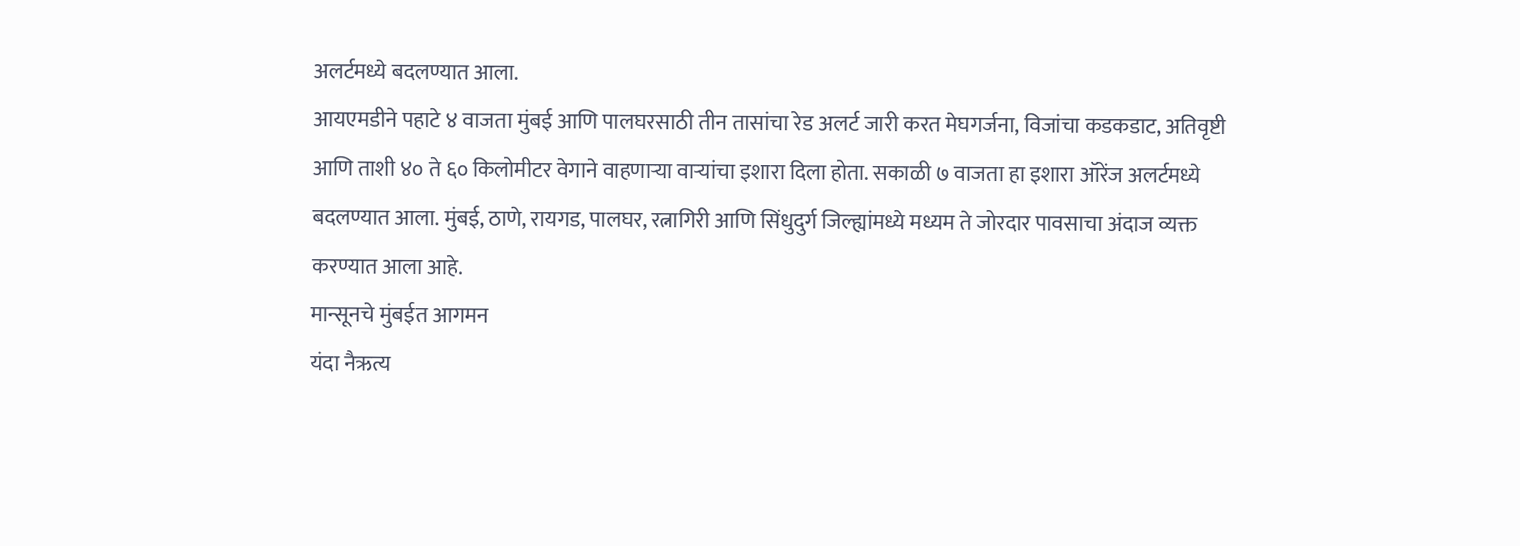अलर्टमध्ये बदलण्यात आला.
आयएमडीने पहाटे ४ वाजता मुंबई आणि पालघरसाठी तीन तासांचा रेड अलर्ट जारी करत मेघगर्जना, विजांचा कडकडाट, अतिवृष्टी आणि ताशी ४० ते ६० किलोमीटर वेगाने वाहणाऱ्या वाऱ्यांचा इशारा दिला होता. सकाळी ७ वाजता हा इशारा ऑरेंज अलर्टमध्ये बदलण्यात आला. मुंबई, ठाणे, रायगड, पालघर, रत्नागिरी आणि सिंधुदुर्ग जिल्ह्यांमध्ये मध्यम ते जोरदार पावसाचा अंदाज व्यक्त करण्यात आला आहे.
मान्सूनचे मुंबईत आगमन
यंदा नैऋत्य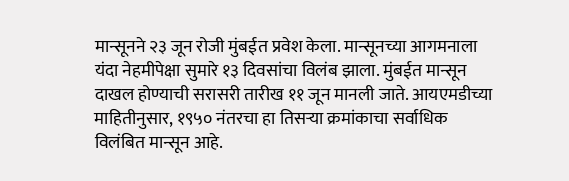मान्सूनने २३ जून रोजी मुंबईत प्रवेश केला. मान्सूनच्या आगमनाला यंदा नेहमीपेक्षा सुमारे १३ दिवसांचा विलंब झाला. मुंबईत मान्सून दाखल होण्याची सरासरी तारीख ११ जून मानली जाते. आयएमडीच्या माहितीनुसार, १९५० नंतरचा हा तिसऱ्या क्रमांकाचा सर्वाधिक विलंबित मान्सून आहे.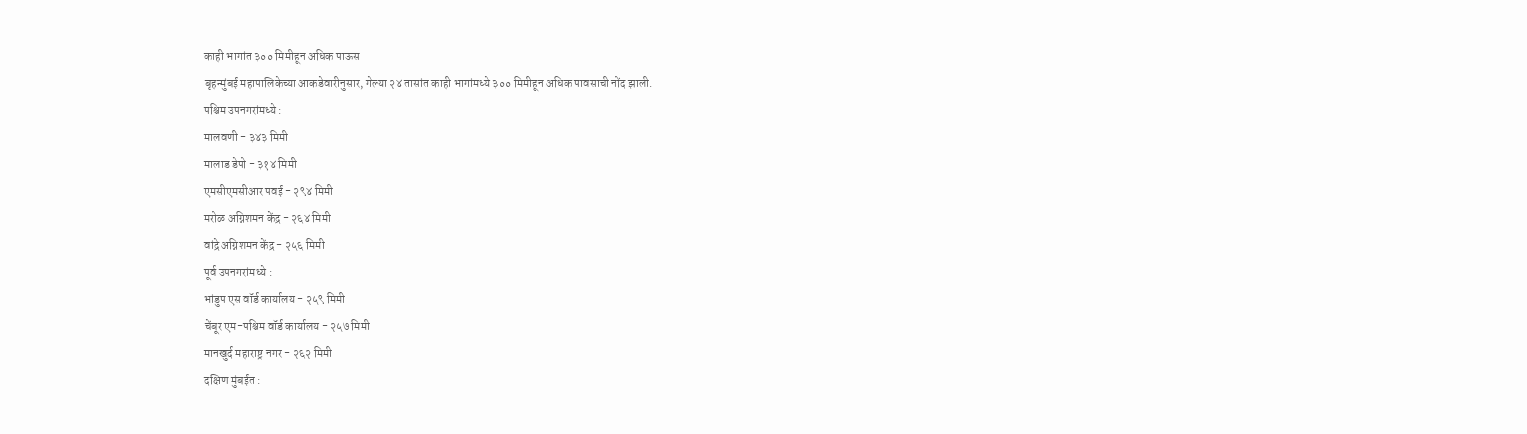काही भागांत ३०० मिमीहून अधिक पाऊस
बृहन्मुंबई महापालिकेच्या आकडेवारीनुसार, गेल्या २४ तासांत काही भागांमध्ये ३०० मिमीहून अधिक पावसाची नोंद झाली.
पश्चिम उपनगरांमध्ये :
मालवणी - ३४३ मिमी
मालाड डेपो - ३१४ मिमी
एमसीएमसीआर पवई - २९४ मिमी
मरोळ अग्निशमन केंद्र - २६४ मिमी
वांद्रे अग्निशमन केंद्र - २५६ मिमी
पूर्व उपनगरांमध्ये :
भांडुप एस वॉर्ड कार्यालय - २५९ मिमी
चेंबूर एम-पश्चिम वॉर्ड कार्यालय - २५७ मिमी
मानखुर्द महाराष्ट्र नगर - २६२ मिमी
दक्षिण मुंबईत :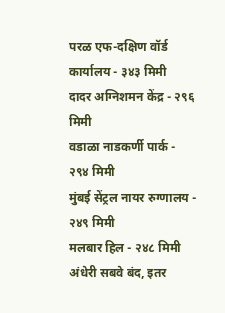परळ एफ-दक्षिण वॉर्ड कार्यालय - ३४३ मिमी
दादर अग्निशमन केंद्र - २९६ मिमी
वडाळा नाडकर्णी पार्क - २९४ मिमी
मुंबई सेंट्रल नायर रुग्णालय - २४९ मिमी
मलबार हिल - २४८ मिमी
अंधेरी सबवे बंद, इतर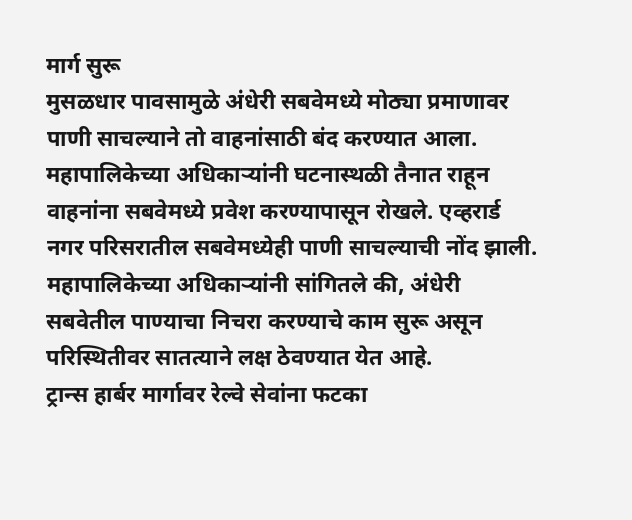मार्ग सुरू
मुसळधार पावसामुळे अंधेरी सबवेमध्ये मोठ्या प्रमाणावर पाणी साचल्याने तो वाहनांसाठी बंद करण्यात आला. महापालिकेच्या अधिकाऱ्यांनी घटनास्थळी तैनात राहून वाहनांना सबवेमध्ये प्रवेश करण्यापासून रोखले. एव्हरार्ड नगर परिसरातील सबवेमध्येही पाणी साचल्याची नोंद झाली.
महापालिकेच्या अधिकाऱ्यांनी सांगितले की, अंधेरी सबवेतील पाण्याचा निचरा करण्याचे काम सुरू असून परिस्थितीवर सातत्याने लक्ष ठेवण्यात येत आहे.
ट्रान्स हार्बर मार्गावर रेल्वे सेवांना फटका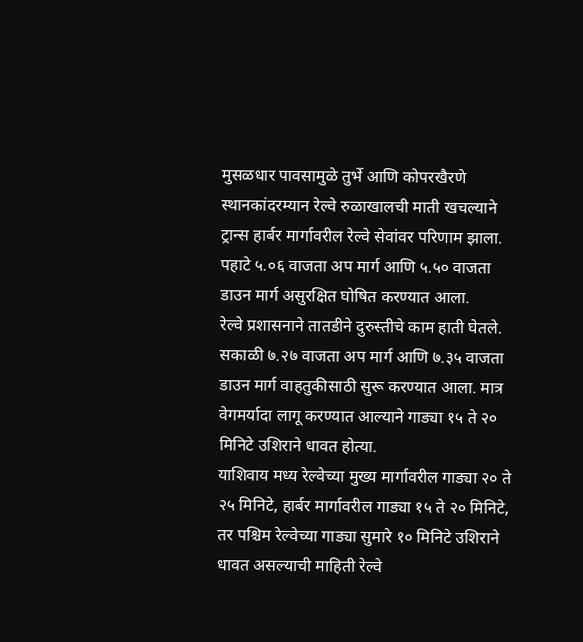मुसळधार पावसामुळे तुर्भे आणि कोपरखैरणे स्थानकांदरम्यान रेल्वे रुळाखालची माती खचल्याने ट्रान्स हार्बर मार्गावरील रेल्वे सेवांवर परिणाम झाला. पहाटे ५.०६ वाजता अप मार्ग आणि ५.५० वाजता डाउन मार्ग असुरक्षित घोषित करण्यात आला.
रेल्वे प्रशासनाने तातडीने दुरुस्तीचे काम हाती घेतले. सकाळी ७.२७ वाजता अप मार्ग आणि ७.३५ वाजता डाउन मार्ग वाहतुकीसाठी सुरू करण्यात आला. मात्र वेगमर्यादा लागू करण्यात आल्याने गाड्या १५ ते २० मिनिटे उशिराने धावत होत्या.
याशिवाय मध्य रेल्वेच्या मुख्य मार्गावरील गाड्या २० ते २५ मिनिटे, हार्बर मार्गावरील गाड्या १५ ते २० मिनिटे, तर पश्चिम रेल्वेच्या गाड्या सुमारे १० मिनिटे उशिराने धावत असल्याची माहिती रेल्वे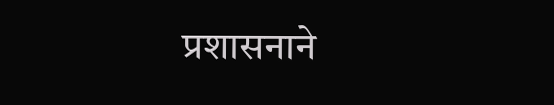प्रशासनाने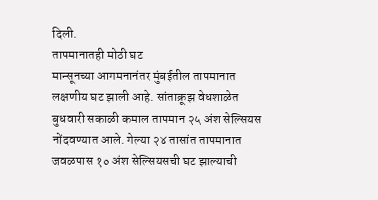दिली.
तापमानातही मोठी घट
मान्सूनच्या आगमनानंतर मुंबईतील तापमानात लक्षणीय घट झाली आहे. सांताक्रूझ वेधशाळेत बुधवारी सकाळी कमाल तापमान २५ अंश सेल्सियस नोंदवण्यात आले. गेल्या २४ तासांत तापमानात जवळपास १० अंश सेल्सियसची घट झाल्याची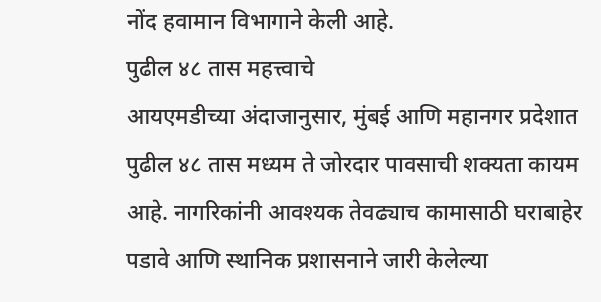नोंद हवामान विभागाने केली आहे.
पुढील ४८ तास महत्त्वाचे
आयएमडीच्या अंदाजानुसार, मुंबई आणि महानगर प्रदेशात पुढील ४८ तास मध्यम ते जोरदार पावसाची शक्यता कायम आहे. नागरिकांनी आवश्यक तेवढ्याच कामासाठी घराबाहेर पडावे आणि स्थानिक प्रशासनाने जारी केलेल्या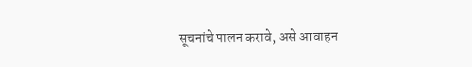सूचनांचे पालन करावे, असे आवाहन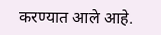करण्यात आले आहे.